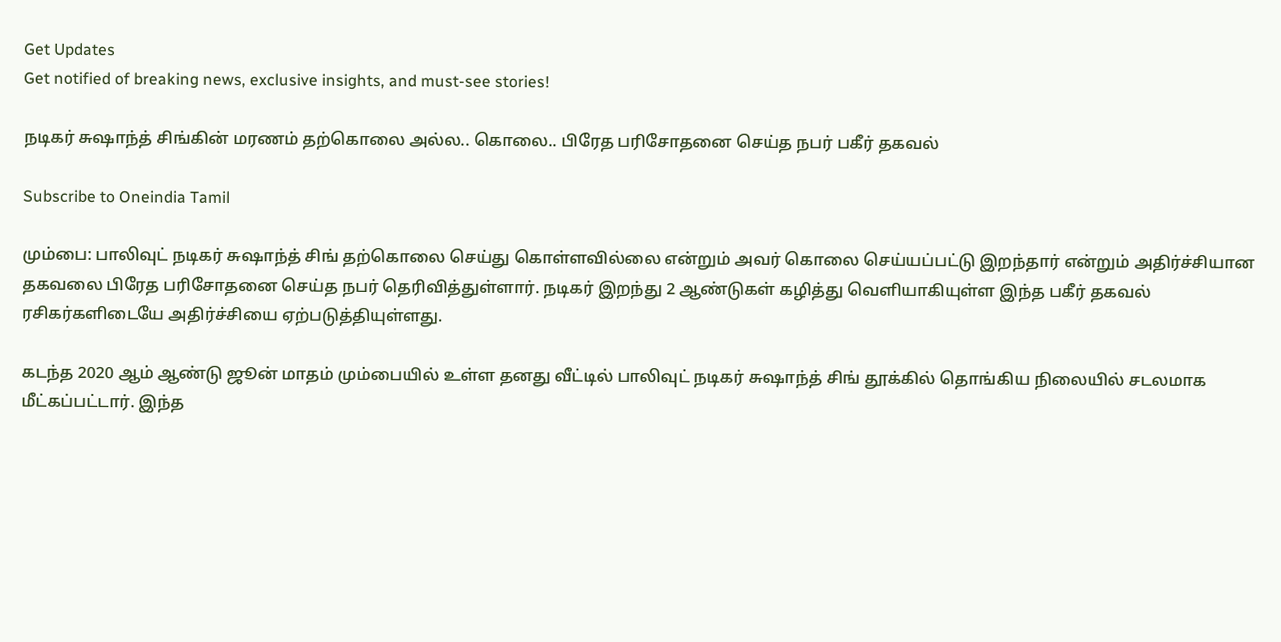Get Updates
Get notified of breaking news, exclusive insights, and must-see stories!

நடிகர் சுஷாந்த் சிங்கின் மரணம் தற்கொலை அல்ல.. கொலை.. பிரேத பரிசோதனை செய்த நபர் பகீர் தகவல்

Subscribe to Oneindia Tamil

மும்பை: பாலிவுட் நடிகர் சுஷாந்த் சிங் தற்கொலை செய்து கொள்ளவில்லை என்றும் அவர் கொலை செய்யப்பட்டு இறந்தார் என்றும் அதிர்ச்சியான தகவலை பிரேத பரிசோதனை செய்த நபர் தெரிவித்துள்ளார். நடிகர் இறந்து 2 ஆண்டுகள் கழித்து வெளியாகியுள்ள இந்த பகீர் தகவல் ரசிகர்களிடையே அதிர்ச்சியை ஏற்படுத்தியுள்ளது.

கடந்த 2020 ஆம் ஆண்டு ஜூன் மாதம் மும்பையில் உள்ள தனது வீட்டில் பாலிவுட் நடிகர் சுஷாந்த் சிங் தூக்கில் தொங்கிய நிலையில் சடலமாக மீட்கப்பட்டார். இந்த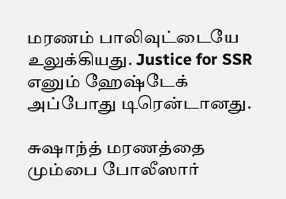மரணம் பாலிவுட்டையே உலுக்கியது. Justice for SSR எனும் ஹேஷ்டேக் அப்போது டிரென்டானது.

சுஷாந்த் மரணத்தை மும்பை போலீஸார்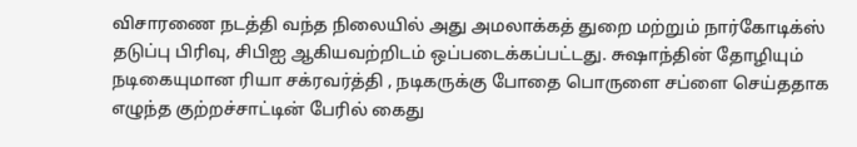விசாரணை நடத்தி வந்த நிலையில் அது அமலாக்கத் துறை மற்றும் நார்கோடிக்ஸ் தடுப்பு பிரிவு, சிபிஐ ஆகியவற்றிடம் ஒப்படைக்கப்பட்டது. சுஷாந்தின் தோழியும் நடிகையுமான ரியா சக்ரவர்த்தி , நடிகருக்கு போதை பொருளை சப்ளை செய்ததாக எழுந்த குற்றச்சாட்டின் பேரில் கைது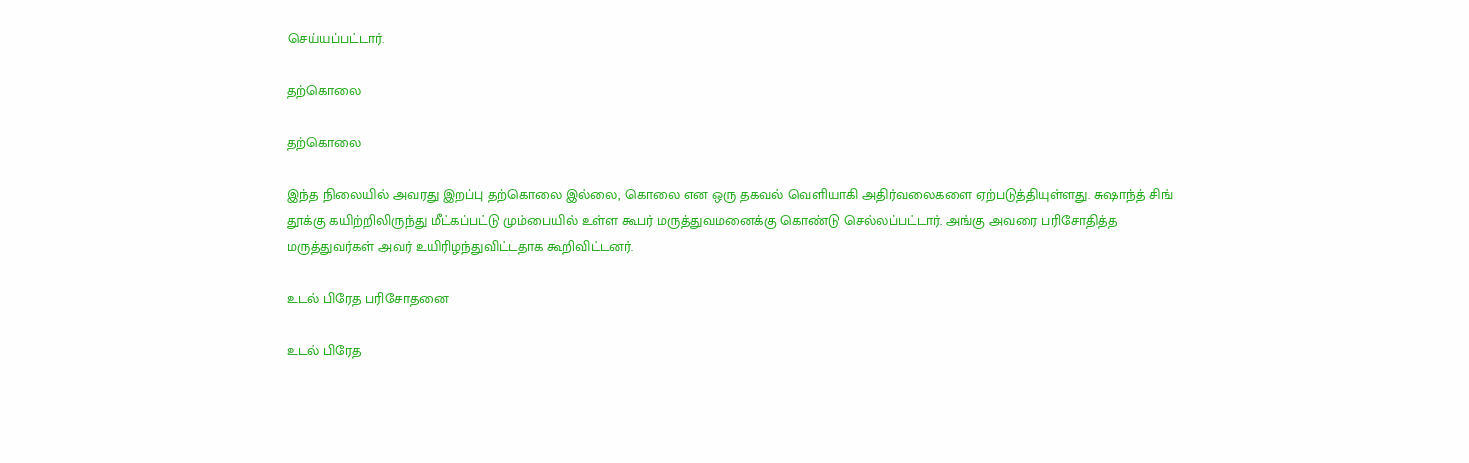செய்யப்பட்டார்.

தற்கொலை

தற்கொலை

இந்த நிலையில் அவரது இறப்பு தற்கொலை இல்லை, கொலை என ஒரு தகவல் வெளியாகி அதிர்வலைகளை ஏற்படுத்தியுள்ளது. சுஷாந்த் சிங் தூக்கு கயிற்றிலிருந்து மீட்கப்பட்டு மும்பையில் உள்ள கூபர் மருத்துவமனைக்கு கொண்டு செல்லப்பட்டார். அங்கு அவரை பரிசோதித்த மருத்துவர்கள் அவர் உயிரிழந்துவிட்டதாக கூறிவிட்டனர்.

உடல் பிரேத பரிசோதனை

உடல் பிரேத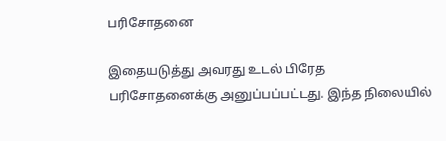பரிசோதனை

இதையடுத்து அவரது உடல் பிரேத பரிசோதனைக்கு அனுப்பப்பட்டது. இந்த நிலையில்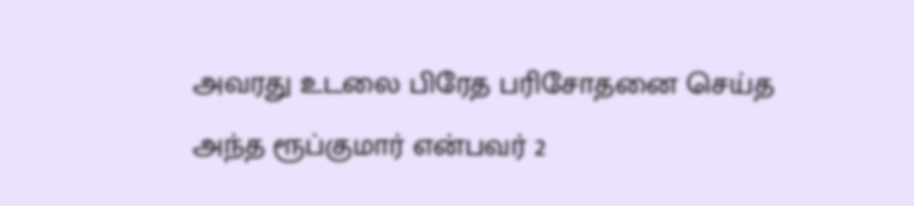அவரது உடலை பிரேத பரிசோதனை செய்த அந்த ரூப்குமார் என்பவர் 2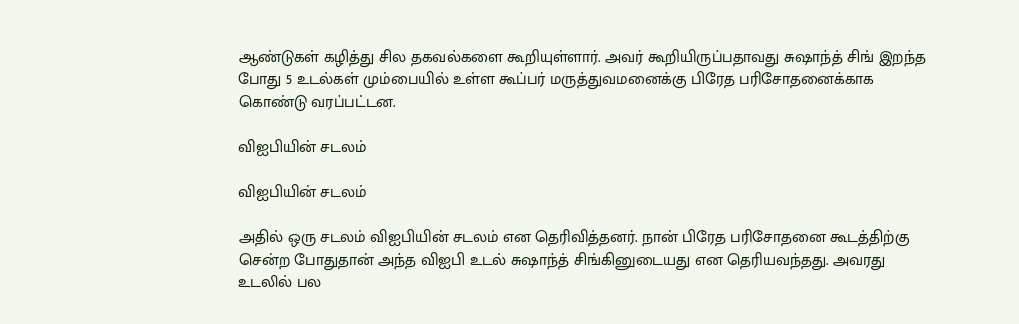ஆண்டுகள் கழித்து சில தகவல்களை கூறியுள்ளார். அவர் கூறியிருப்பதாவது சுஷாந்த் சிங் இறந்த போது 5 உடல்கள் மும்பையில் உள்ள கூப்பர் மருத்துவமனைக்கு பிரேத பரிசோதனைக்காக கொண்டு வரப்பட்டன.

விஐபியின் சடலம்

விஐபியின் சடலம்

அதில் ஒரு சடலம் விஐபியின் சடலம் என தெரிவித்தனர். நான் பிரேத பரிசோதனை கூடத்திற்கு சென்ற போதுதான் அந்த விஐபி உடல் சுஷாந்த் சிங்கினுடையது என தெரியவந்தது. அவரது உடலில் பல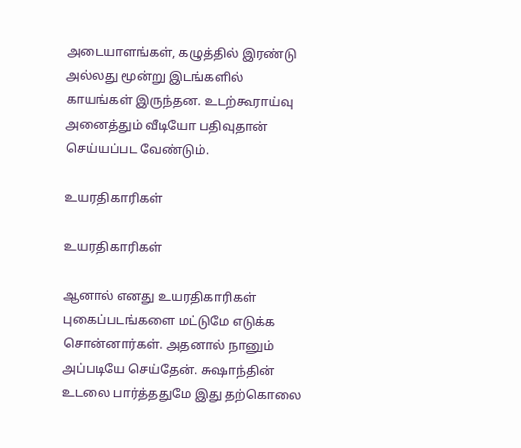அடையாளங்கள், கழுத்தில் இரண்டு அல்லது மூன்று இடங்களில் காயங்கள் இருந்தன. உடற்கூராய்வு அனைத்தும் வீடியோ பதிவுதான் செய்யப்பட வேண்டும்.

உயரதிகாரிகள்

உயரதிகாரிகள்

ஆனால் எனது உயரதிகாரிகள் புகைப்படங்களை மட்டுமே எடுக்க சொன்னார்கள். அதனால் நானும் அப்படியே செய்தேன். சுஷாந்தின் உடலை பார்த்ததுமே இது தற்கொலை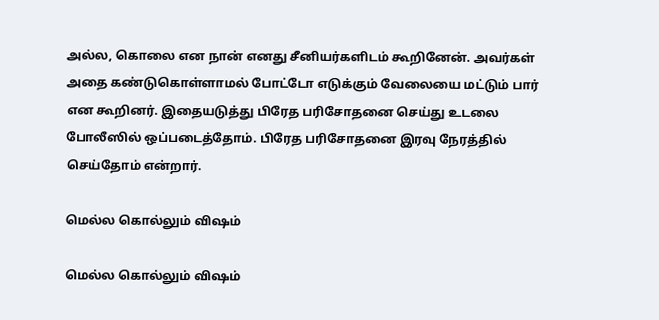அல்ல, கொலை என நான் எனது சீனியர்களிடம் கூறினேன். அவர்கள் அதை கண்டுகொள்ளாமல் போட்டோ எடுக்கும் வேலையை மட்டும் பார் என கூறினர். இதையடுத்து பிரேத பரிசோதனை செய்து உடலை போலீஸில் ஒப்படைத்தோம். பிரேத பரிசோதனை இரவு நேரத்தில் செய்தோம் என்றார்.

மெல்ல கொல்லும் விஷம்

மெல்ல கொல்லும் விஷம்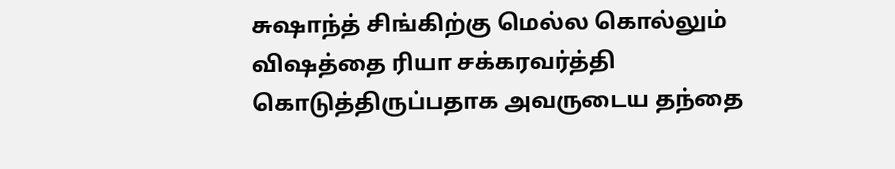சுஷாந்த் சிங்கிற்கு மெல்ல கொல்லும் விஷத்தை ரியா சக்கரவர்த்தி கொடுத்திருப்பதாக அவருடைய தந்தை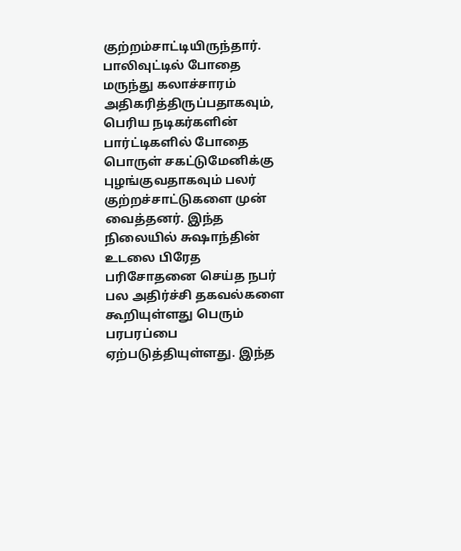குற்றம்சாட்டியிருந்தார். பாலிவுட்டில் போதை மருந்து கலாச்சாரம் அதிகரித்திருப்பதாகவும், பெரிய நடிகர்களின் பார்ட்டிகளில் போதை பொருள் சகட்டுமேனிக்கு புழங்குவதாகவும் பலர் குற்றச்சாட்டுகளை முன் வைத்தனர். இந்த நிலையில் சுஷாந்தின் உடலை பிரேத பரிசோதனை செய்த நபர் பல அதிர்ச்சி தகவல்களை கூறியுள்ளது பெரும் பரபரப்பை ஏற்படுத்தியுள்ளது. இந்த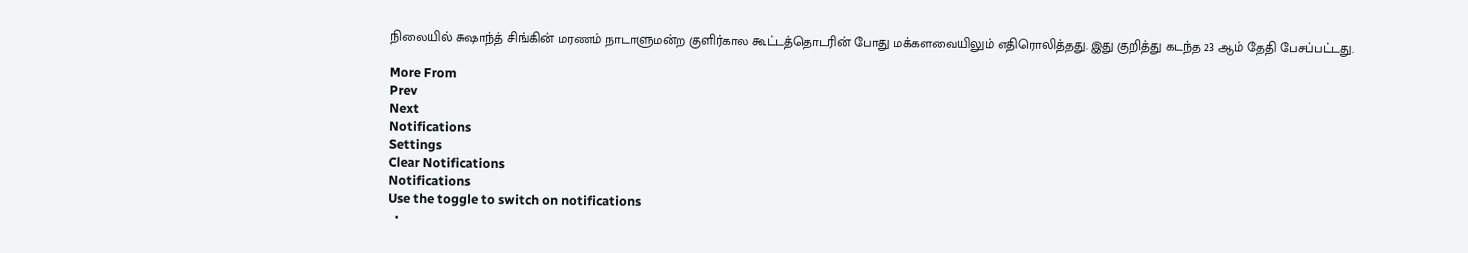நிலையில் சுஷாந்த் சிங்கின் மரணம் நாடாளுமன்ற குளிர்கால கூட்டத்தொடரின் போது மக்களவையிலும் எதிரொலித்தது. இது குறித்து கடந்த 23 ஆம் தேதி பேசப்பட்டது.

More From
Prev
Next
Notifications
Settings
Clear Notifications
Notifications
Use the toggle to switch on notifications
  •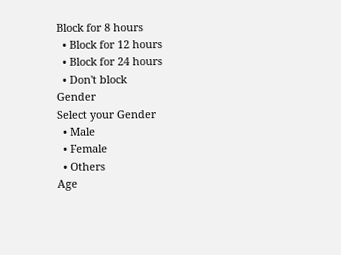Block for 8 hours
  • Block for 12 hours
  • Block for 24 hours
  • Don't block
Gender
Select your Gender
  • Male
  • Female
  • Others
Age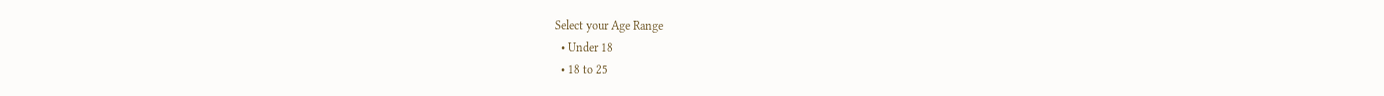Select your Age Range
  • Under 18
  • 18 to 25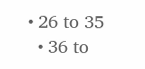• 26 to 35
  • 36 to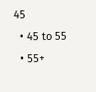45
  • 45 to 55
  • 55+